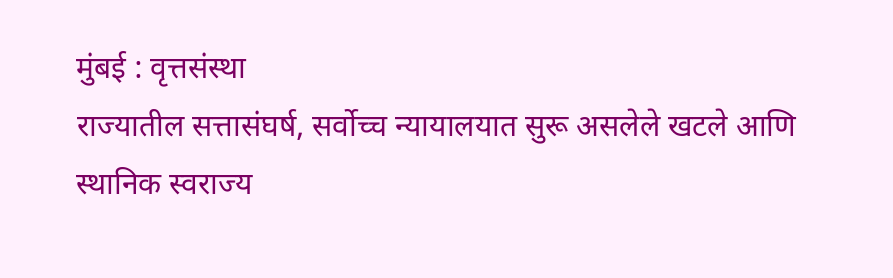मुंबई : वृत्तसंस्था
राज्यातील सत्तासंघर्ष, सर्वोच्च न्यायालयात सुरू असलेले खटले आणि स्थानिक स्वराज्य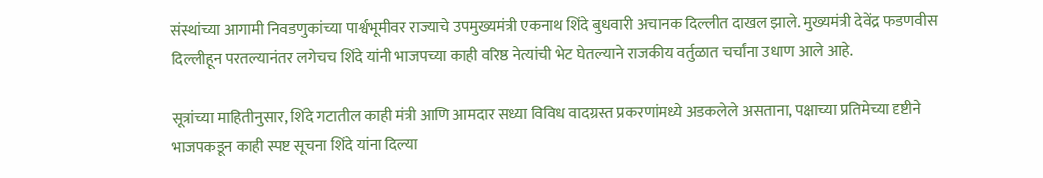संस्थांच्या आगामी निवडणुकांच्या पार्श्वभूमीवर राज्याचे उपमुख्यमंत्री एकनाथ शिंदे बुधवारी अचानक दिल्लीत दाखल झाले. मुख्यमंत्री देवेंद्र फडणवीस दिल्लीहून परतल्यानंतर लगेचच शिंदे यांनी भाजपच्या काही वरिष्ठ नेत्यांची भेट घेतल्याने राजकीय वर्तुळात चर्चांना उधाण आले आहे.

सूत्रांच्या माहितीनुसार, शिंदे गटातील काही मंत्री आणि आमदार सध्या विविध वादग्रस्त प्रकरणांमध्ये अडकलेले असताना, पक्षाच्या प्रतिमेच्या दृष्टीने भाजपकडून काही स्पष्ट सूचना शिंदे यांना दिल्या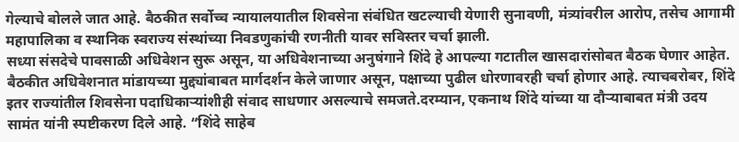गेल्याचे बोलले जात आहे. बैठकीत सर्वोच्च न्यायालयातील शिवसेना संबंधित खटल्याची येणारी सुनावणी, मंत्र्यांवरील आरोप, तसेच आगामी महापालिका व स्थानिक स्वराज्य संस्थांच्या निवडणुकांची रणनीती यावर सविस्तर चर्चा झाली.
सध्या संसदेचे पावसाळी अधिवेशन सुरू असून, या अधिवेशनाच्या अनुषंगाने शिंदे हे आपल्या गटातील खासदारांसोबत बैठक घेणार आहेत. बैठकीत अधिवेशनात मांडायच्या मुद्द्यांबाबत मार्गदर्शन केले जाणार असून, पक्षाच्या पुढील धोरणावरही चर्चा होणार आहे. त्याचबरोबर, शिंदे इतर राज्यांतील शिवसेना पदाधिकाऱ्यांशीही संवाद साधणार असल्याचे समजते.दरम्यान, एकनाथ शिंदे यांच्या या दौऱ्याबाबत मंत्री उदय सामंत यांनी स्पष्टीकरण दिले आहे. “शिंदे साहेब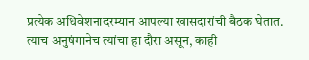प्रत्येक अधिवेशनादरम्यान आपल्या खासदारांची बैठक घेतात. त्याच अनुषंगानेच त्यांचा हा दौरा असून, काही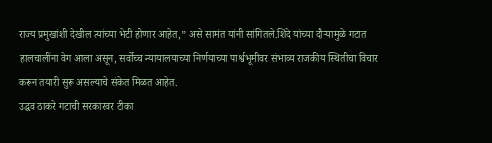राज्य प्रमुखांशी देखील त्यांच्या भेटी होणार आहेत,” असे सामंत यांनी सांगितले.शिंदे यांच्या दौऱ्यामुळे गटात हालचालींना वेग आला असून, सर्वोच्च न्यायालयाच्या निर्णयाच्या पार्श्वभूमीवर संभाव्य राजकीय स्थितीचा विचार करून तयारी सुरू असल्याचे संकेत मिळत आहेत.
उद्धव ठाकरे गटाची सरकारवर टीका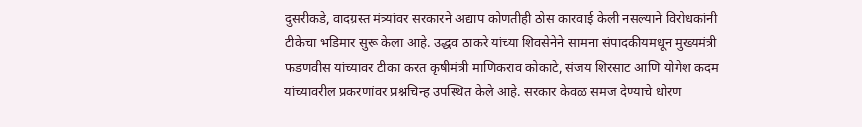दुसरीकडे, वादग्रस्त मंत्र्यांवर सरकारने अद्याप कोणतीही ठोस कारवाई केली नसल्याने विरोधकांनी टीकेचा भडिमार सुरू केला आहे. उद्धव ठाकरे यांच्या शिवसेनेने सामना संपादकीयमधून मुख्यमंत्री फडणवीस यांच्यावर टीका करत कृषीमंत्री माणिकराव कोकाटे, संजय शिरसाट आणि योगेश कदम यांच्यावरील प्रकरणांवर प्रश्नचिन्ह उपस्थित केले आहे. सरकार केवळ समज देण्याचे धोरण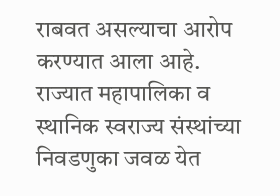राबवत असल्याचा आरोप करण्यात आला आहे. राज्यात महापालिका व स्थानिक स्वराज्य संस्थांच्या निवडणुका जवळ येत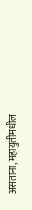असताना, महायुतीमधील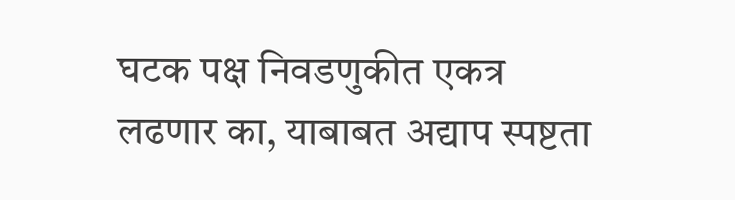घटक पक्ष निवडणुकीत एकत्र लढणार का, याबाबत अद्याप स्पष्टता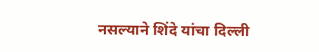नसल्याने शिंदे यांचा दिल्ली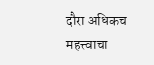दौरा अधिकच महत्त्वाचा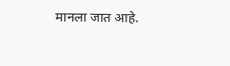मानला जात आहे.